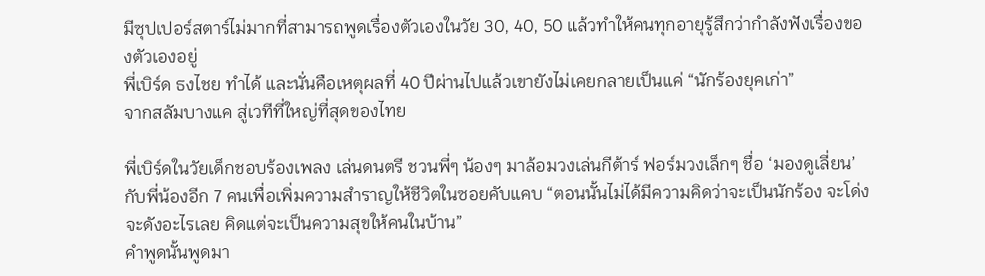มีซุปเปอร์สตาร์ไม่มากที่สามารถพูดเรื่องตัวเองในวัย 30, 40, 50 แล้วทำให้คนทุกอายุรู้สึกว่ากำลังฟังเรื่องของตัวเองอยู่
พี่เบิร์ด ธงไชย ทำได้ และนั่นคือเหตุผลที่ 40 ปีผ่านไปแล้วเขายังไม่เคยกลายเป็นแค่ “นักร้องยุคเก่า”
จากสลัมบางแค สู่เวทีที่ใหญ่ที่สุดของไทย

พี่เบิร์ดในวัยเด็กชอบร้องเพลง เล่นดนตรี ชวนพี่ๆ น้องๆ มาล้อมวงเล่นกีต้าร์ ฟอร์มวงเล็กๆ ชื่อ ‘มองดูเลี่ยน’ กับพี่น้องอีก 7 คนเพื่อเพิ่มความสำราญให้ชีวิตในซอยคับแคบ “ตอนนั้นไม่ได้มีความคิดว่าจะเป็นนักร้อง จะโด่งจะดังอะไรเลย คิดแต่จะเป็นความสุขให้คนในบ้าน”
คำพูดนั้นพูดมา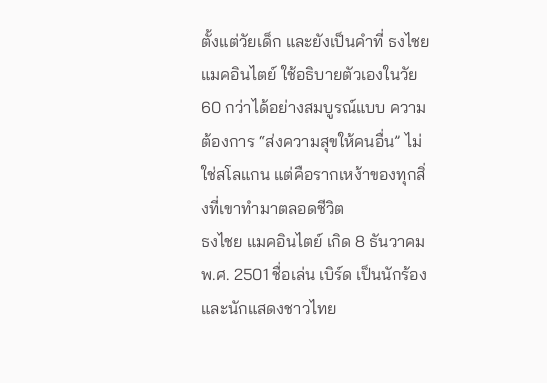ตั้งแต่วัยเด็ก และยังเป็นคำที่ ธงไชย แมคอินไตย์ ใช้อธิบายตัวเองในวัย 60 กว่าได้อย่างสมบูรณ์แบบ ความต้องการ “ส่งความสุขให้คนอื่น” ไม่ใช่สโลแกน แต่คือรากเหง้าของทุกสิ่งที่เขาทำมาตลอดชีวิต
ธงไชย แมคอินไตย์ เกิด 8 ธันวาคม พ.ศ. 2501 ชื่อเล่น เบิร์ด เป็นนักร้องและนักแสดงชาวไทย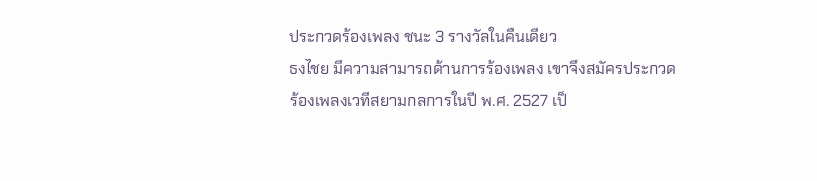ประกวดร้องเพลง ชนะ 3 รางวัลในคืนเดียว
ธงไชย มีความสามารถด้านการร้องเพลง เขาจึงสมัครประกวดร้องเพลงเวทีสยามกลการในปี พ.ศ. 2527 เป็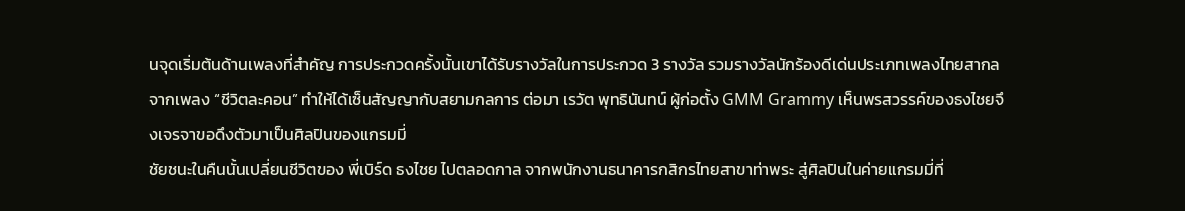นจุดเริ่มต้นด้านเพลงที่สำคัญ การประกวดครั้งนั้นเขาได้รับรางวัลในการประกวด 3 รางวัล รวมรางวัลนักร้องดีเด่นประเภทเพลงไทยสากลจากเพลง “ชีวิตละคอน” ทำให้ได้เซ็นสัญญากับสยามกลการ ต่อมา เรวัต พุทธินันทน์ ผู้ก่อตั้ง GMM Grammy เห็นพรสวรรค์ของธงไชยจึงเจรจาขอดึงตัวมาเป็นศิลปินของแกรมมี่
ชัยชนะในคืนนั้นเปลี่ยนชีวิตของ พี่เบิร์ด ธงไชย ไปตลอดกาล จากพนักงานธนาคารกสิกรไทยสาขาท่าพระ สู่ศิลปินในค่ายแกรมมี่ที่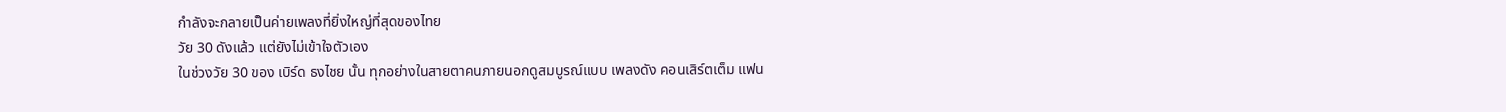กำลังจะกลายเป็นค่ายเพลงที่ยิ่งใหญ่ที่สุดของไทย
วัย 30 ดังแล้ว แต่ยังไม่เข้าใจตัวเอง
ในช่วงวัย 30 ของ เบิร์ด ธงไชย นั้น ทุกอย่างในสายตาคนภายนอกดูสมบูรณ์แบบ เพลงดัง คอนเสิร์ตเต็ม แฟน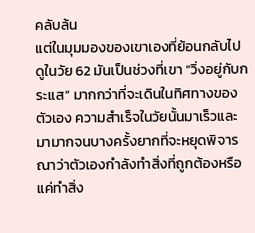คลับล้น
แต่ในมุมมองของเขาเองที่ย้อนกลับไปดูในวัย 62 มันเป็นช่วงที่เขา “วิ่งอยู่กับกระแส” มากกว่าที่จะเดินในทิศทางของตัวเอง ความสำเร็จในวัยนั้นมาเร็วและมามากจนบางครั้งยากที่จะหยุดพิจารณาว่าตัวเองกำลังทำสิ่งที่ถูกต้องหรือแค่ทำสิ่ง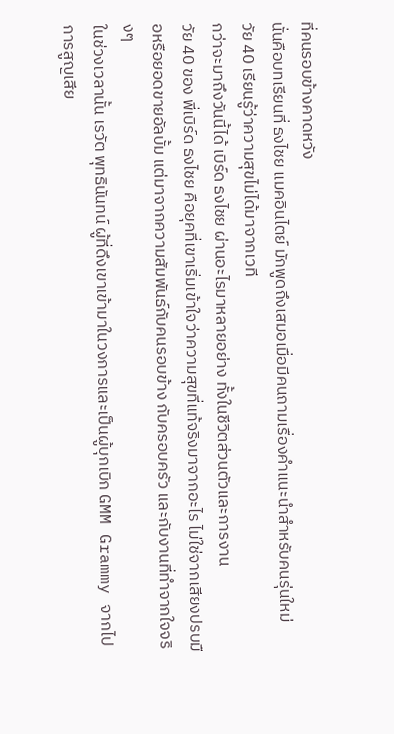ที่คนรอบข้างคาดหวัง
นั่นคือบทเรียนที่ ธงไชย แมคอินไตย์ มักพูดถึงเสมอเมื่อมีคนถามเรื่องคำแนะนำสำหรับคนรุ่นใหม่
วัย 40 เรียนรู้ว่าความสุขไม่ได้มาจากเวที
กว่าจะมาถึงวันนี้ได้ เบิร์ด ธงไชย ผ่านอะไรมาหลายอย่าง ทั้งในชีวิตส่วนตัวและการงาน
วัย 40 ของ พี่เบิร์ด ธงไชย คือยุคที่เขาเริ่มเข้าใจว่าความสุขที่แท้จริงมาจากอะไร ไม่ใช่จากเสียงปรบมือหรือยอดขายอัลบั้ม แต่มาจากความสัมพันธ์กับคนรอบข้าง กับครอบครัว และกับงานที่ทำจากใจจริงๆ
ในช่วงเวลานั้น เรวัต พุทธินันทน์ ผู้ที่ดึงเขาเข้ามาในวงการและเป็นผู้บุกเบิก GMM Grammy จากไป การสูญเสีย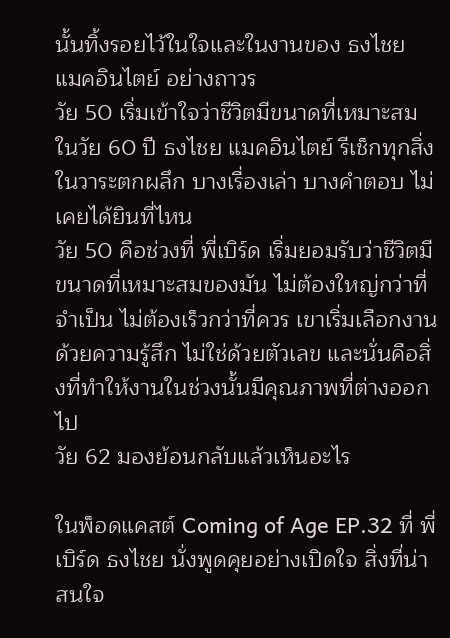นั้นทิ้งรอยไว้ในใจและในงานของ ธงไชย แมคอินไตย์ อย่างถาวร
วัย 50 เริ่มเข้าใจว่าชีวิตมีขนาดที่เหมาะสม
ในวัย 60 ปี ธงไชย แมคอินไตย์ รีเช็กทุกสิ่งในวาระตกผลึก บางเรื่องเล่า บางคำตอบ ไม่เคยได้ยินที่ไหน
วัย 50 คือช่วงที่ พี่เบิร์ด เริ่มยอมรับว่าชีวิตมีขนาดที่เหมาะสมของมัน ไม่ต้องใหญ่กว่าที่จำเป็น ไม่ต้องเร็วกว่าที่ควร เขาเริ่มเลือกงานด้วยความรู้สึก ไม่ใช่ด้วยตัวเลข และนั่นคือสิ่งที่ทำให้งานในช่วงนั้นมีคุณภาพที่ต่างออกไป
วัย 62 มองย้อนกลับแล้วเห็นอะไร

ในพ็อดแคสต์ Coming of Age EP.32 ที่ พี่เบิร์ด ธงไชย นั่งพูดคุยอย่างเปิดใจ สิ่งที่น่าสนใจ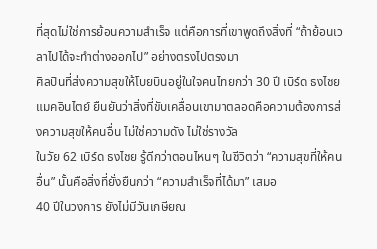ที่สุดไม่ใช่การย้อนความสำเร็จ แต่คือการที่เขาพูดถึงสิ่งที่ “ถ้าย้อนเวลาไปได้จะทำต่างออกไป” อย่างตรงไปตรงมา
ศิลปินที่ส่งความสุขให้โบยบินอยู่ในใจคนไทยกว่า 30 ปี เบิร์ด ธงไชย แมคอินไตย์ ยืนยันว่าสิ่งที่ขับเคลื่อนเขามาตลอดคือความต้องการส่งความสุขให้คนอื่น ไม่ใช่ความดัง ไม่ใช่รางวัล
ในวัย 62 เบิร์ด ธงไชย รู้ดีกว่าตอนไหนๆ ในชีวิตว่า “ความสุขที่ให้คนอื่น” นั้นคือสิ่งที่ยั่งยืนกว่า “ความสำเร็จที่ได้มา” เสมอ
40 ปีในวงการ ยังไม่มีวันเกษียณ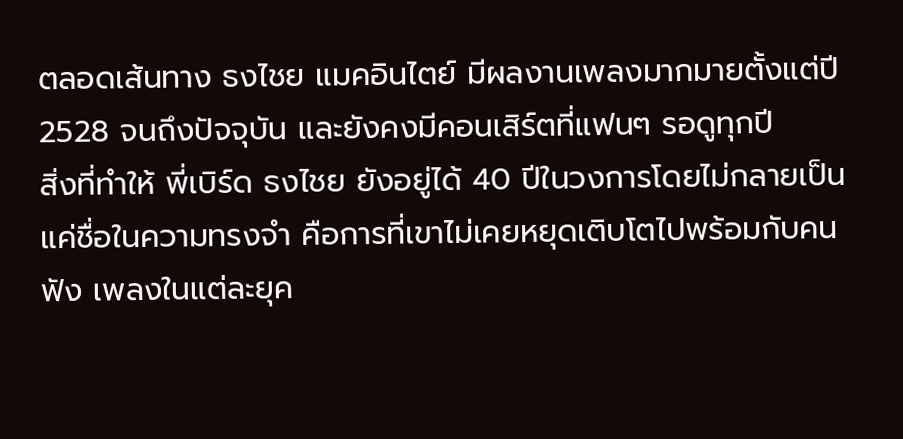ตลอดเส้นทาง ธงไชย แมคอินไตย์ มีผลงานเพลงมากมายตั้งแต่ปี 2528 จนถึงปัจจุบัน และยังคงมีคอนเสิร์ตที่แฟนๆ รอดูทุกปี
สิ่งที่ทำให้ พี่เบิร์ด ธงไชย ยังอยู่ได้ 40 ปีในวงการโดยไม่กลายเป็นแค่ชื่อในความทรงจำ คือการที่เขาไม่เคยหยุดเติบโตไปพร้อมกับคนฟัง เพลงในแต่ละยุค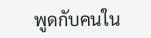พูดกับคนใน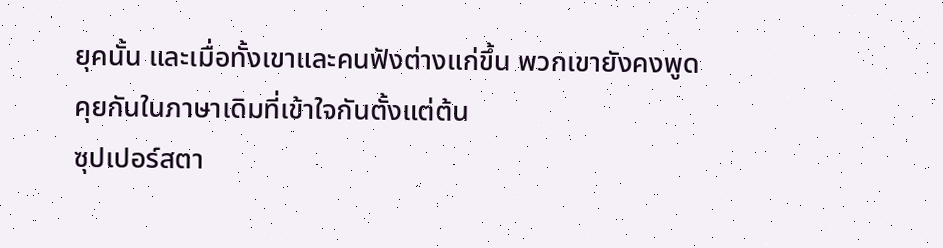ยุคนั้น และเมื่อทั้งเขาและคนฟังต่างแก่ขึ้น พวกเขายังคงพูดคุยกันในภาษาเดิมที่เข้าใจกันตั้งแต่ต้น
ซุปเปอร์สตา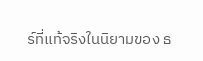ร์ที่แท้จริงในนิยามของ ธ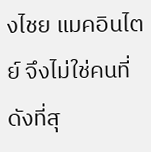งไชย แมคอินไตย์ จึงไม่ใช่คนที่ดังที่สุ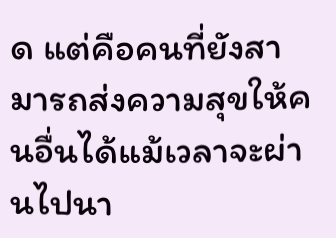ด แต่คือคนที่ยังสามารถส่งความสุขให้คนอื่นได้แม้เวลาจะผ่านไปนา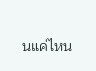นแค่ไหน